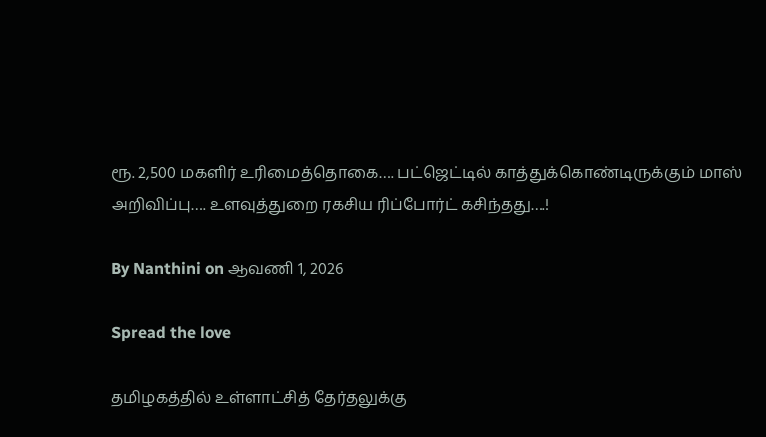ரூ. 2,500 மகளிர் உரிமைத்தொகை…. பட்ஜெட்டில் காத்துக்கொண்டிருக்கும் மாஸ் அறிவிப்பு…. உளவுத்துறை ரகசிய ரிப்போர்ட் கசிந்தது….!

By Nanthini on ஆவணி 1, 2026

Spread the love

தமிழகத்தில் உள்ளாட்சித் தேர்தலுக்கு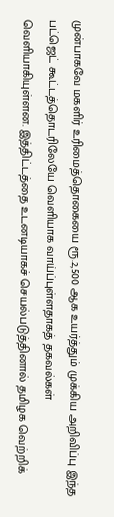முன்பாகவே மகளிர் உரிமைத்தொகையை ரூ.2,500 ஆக உயர்த்தும் முக்கிய அறிவிப்பு இந்த பட்ஜெட் கூட்டத்தொடரிலேயே வெளியாக வாய்ப்புள்ளதாகத் தகவல்கள் வெளியாகியுள்ளன. இத்திட்டத்தை உடனடியாகச் செயல்படுத்தினால் தமிழக வெற்றிக்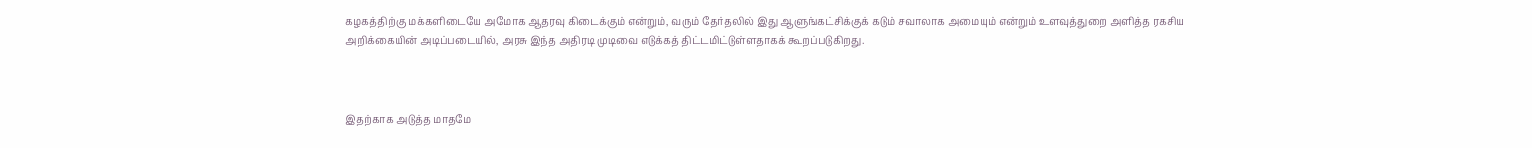கழகத்திற்கு மக்களிடையே அமோக ஆதரவு கிடைக்கும் என்றும், வரும் தேர்தலில் இது ஆளுங்கட்சிக்குக் கடும் சவாலாக அமையும் என்றும் உளவுத்துறை அளித்த ரகசிய அறிக்கையின் அடிப்படையில், அரசு இந்த அதிரடி முடிவை எடுக்கத் திட்டமிட்டுள்ளதாகக் கூறப்படுகிறது.



இதற்காக அடுத்த மாதமே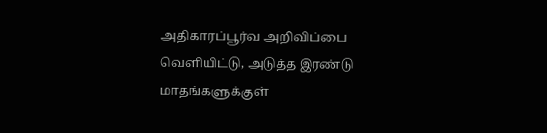அதிகாரப்பூர்வ அறிவிப்பை வெளியிட்டு, அடுத்த இரண்டு மாதங்களுக்குள்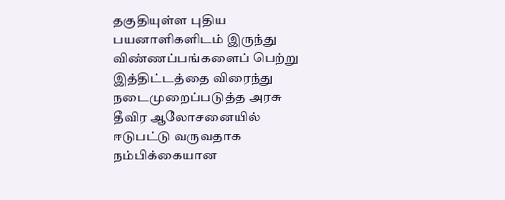தகுதியுள்ள புதிய பயனாளிகளிடம் இருந்து விண்ணப்பங்களைப் பெற்று இத்திட்டத்தை விரைந்து நடைமுறைப்படுத்த அரசு தீவிர ஆலோசனையில் ஈடுபட்டு வருவதாக நம்பிக்கையான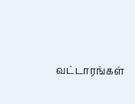வட்டாரங்கள்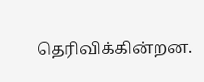தெரிவிக்கின்றன.